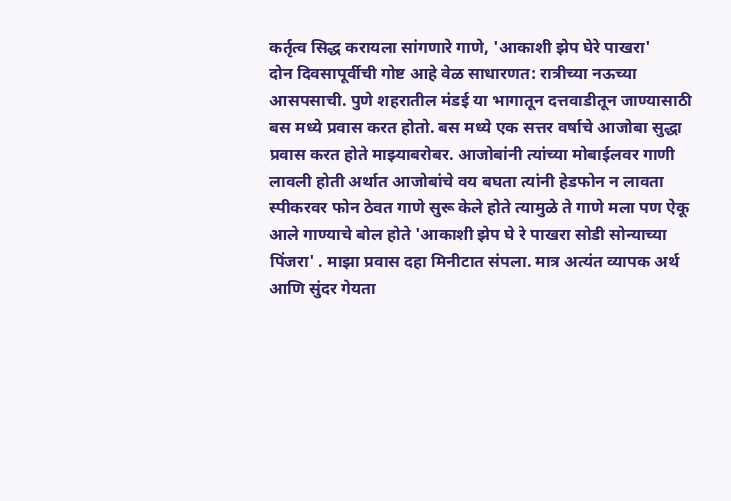कर्तृत्व सिद्ध करायला सांगणारे गाणे, 'आकाशी झेप घेरे पाखरा'
दोन दिवसापूर्वीची गोष्ट आहे वेळ साधारणत: रात्रीच्या नऊच्या आसपसाची. पुणे शहरातील मंडई या भागातून दत्तवाडीतून जाण्यासाठी बस मध्ये प्रवास करत होतो. बस मध्ये एक सत्तर वर्षाचे आजोबा सुद्धा प्रवास करत होते माझ्याबरोबर. आजोबांनी त्यांच्या मोबाईलवर गाणी लावली होती अर्थात आजोबांचे वय बघता त्यांनी हेडफोन न लावता स्पीकरवर फोन ठेवत गाणे सुरू केले होते त्यामुळे ते गाणे मला पण ऐकू आले गाण्याचे बोल होते 'आकाशी झेप घे रे पाखरा सोडी सोन्याच्या पिंजरा' . माझा प्रवास दहा मिनीटात संपला. मात्र अत्यंत व्यापक अर्थ आणि सुंदर गेयता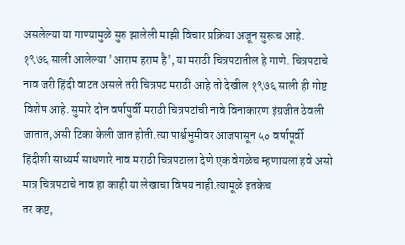असलेल्या या गाण्यामुळे सुरु झालेली माझी विचार प्रक्रिया अजून सुरूच आहे.
१९७६ साली आलेल्या 'आराम हराम है', या मराठी चित्रपटातील हे गाणे. चित्रपटाचे नाव जरी हिंदी वाटत असले तरी चित्रपट मराठी आहे तो देखील १९७६ साली ही गोष्ट विशेष आहे. सुमारे दोन वर्षापुर्वी मराठी चित्रपटांची नावे विनाकारण इंग्रजीत ठेवली जातात,असी टिका केली जात होती.त्या पार्श्वभुमीवर आजपासून ५० वर्षापूर्वी हिंदीशी साध्यर्म साधणारे नाव मराठी चित्रपटाला देणे एक वेगळेच म्हणायला हवे असो मात्र चित्रपटाचे नाव हा काही या लेखाचा विषय नाही.त्यामूळे इतकेच
तर कष्ट,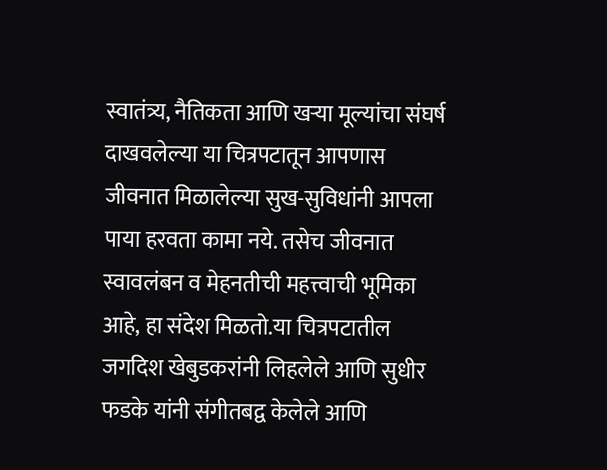स्वातंत्र्य, नैतिकता आणि खऱ्या मूल्यांचा संघर्ष दाखवलेल्या या चित्रपटातून आपणास जीवनात मिळालेल्या सुख-सुविधांनी आपला पाया हरवता कामा नये. तसेच जीवनात स्वावलंबन व मेहनतीची महत्त्वाची भूमिका आहे, हा संदेश मिळतो.या चित्रपटातील जगदिश खेबुडकरांनी लिहलेले आणि सुधीर फडके यांनी संगीतबद्व केलेले आणि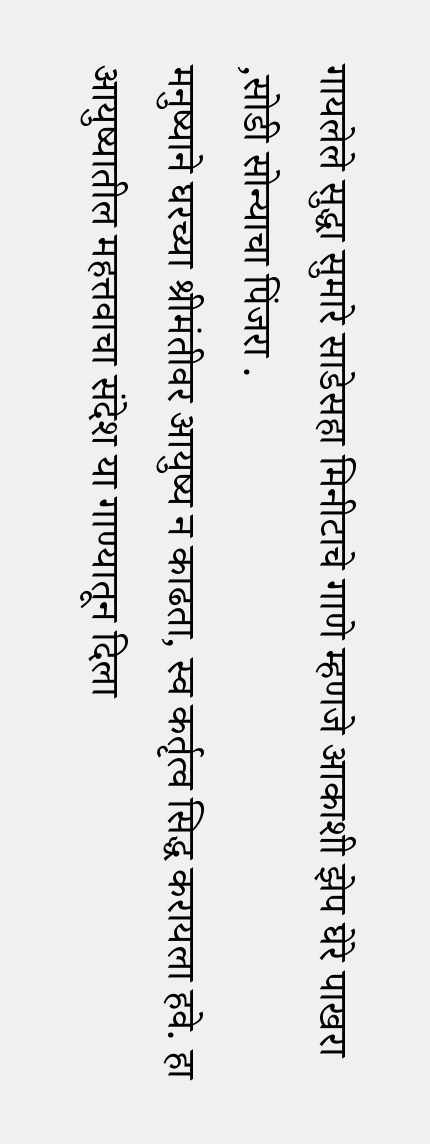गायलेले सुद्धा सुमारे साडेसहा मिनीटाचे गाणे म्हणजे आकाशी झेप घेरे पाखरा ,सोडी सोन्याचा पिंजरा .
मनुष्याने घरच्या श्रीमंतीवर आयुष्य न काढता, स्व कर्तृत्व सिद्ध करायला हवे. हा आयुष्यातील महत्तवाचा संदेश या गाण्यातून दिला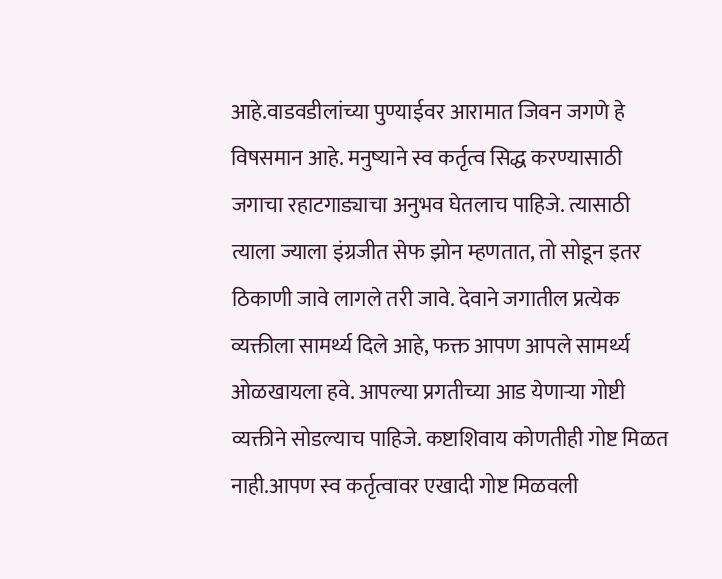आहे.वाडवडीलांच्या पुण्याईवर आरामात जिवन जगणे हे विषसमान आहे. मनुष्याने स्व कर्तृत्व सिद्ध करण्यासाठी जगाचा रहाटगाड्याचा अनुभव घेतलाच पाहिजे. त्यासाठी त्याला ज्याला इंग्रजीत सेफ झोन म्हणतात, तो सोडून इतर ठिकाणी जावे लागले तरी जावे. देवाने जगातील प्रत्येक व्यक्तीला सामर्थ्य दिले आहे, फक्त आपण आपले सामर्थ्य ओळखायला हवे. आपल्या प्रगतीच्या आड येणाऱ्या गोष्टी व्यक्तीने सोडल्याच पाहिजे. कष्टाशिवाय कोणतीही गोष्ट मिळत नाही.आपण स्व कर्तृत्वावर एखादी गोष्ट मिळवली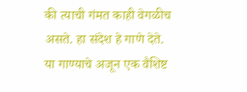की त्याची गंमत काही वेगळीच असते. हा संदेश हे गाणे देते.
या गाण्याचे अजून एक वैशिष्ट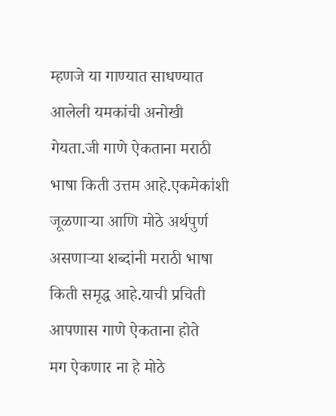म्हणजे या गाण्यात साधण्यात आलेली यमकांची अनोखी गेयता.जी गाणे ऐकताना मराठी भाषा किती उत्तम आहे.एकमेकांशी जूळणाऱ्या आणि मोठे अर्थपुर्ण असणाऱ्या शब्दांनी मराठी भाषा किती समृद्ध आहे.याची प्रचिती आपणास गाणे ऐकताना होते
मग ऐकणार ना हे मोठे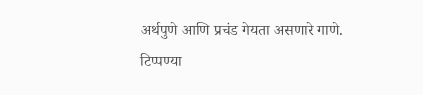अर्थपुणे आणि प्रचंड गेयता असणारे गाणे.
टिप्पण्या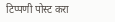टिप्पणी पोस्ट करा